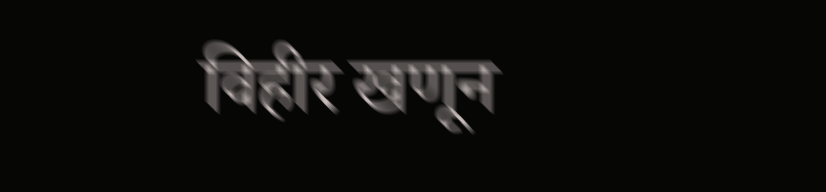विहीर खणून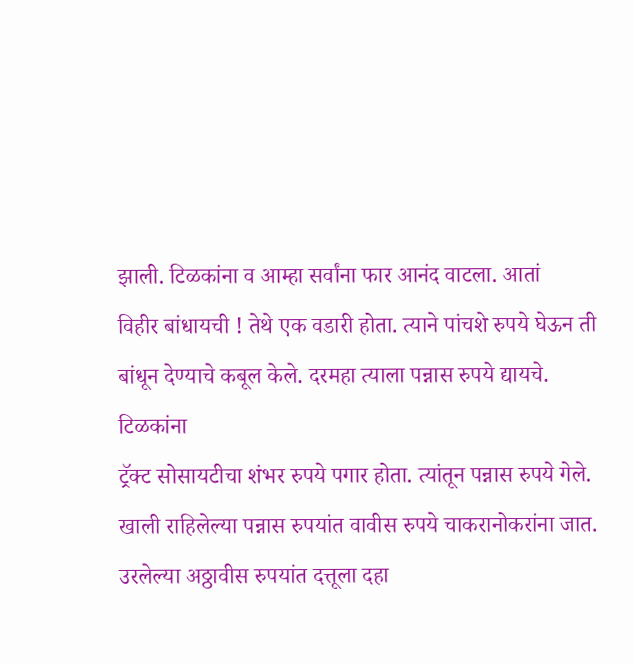झाली. टिळकांना व आम्हा सर्वांना फार आनंद वाटला. आतां
विहीर बांधायची ! तेथे एक वडारी होता. त्याने पांचशे रुपये घेऊन ती
बांधून देण्याचे कबूल केले. दरमहा त्याला पन्नास रुपये द्यायचे. टिळकांना
ट्रॅक्ट सोसायटीचा शंभर रुपये पगार होता. त्यांतून पन्नास रुपये गेले.
खाली राहिलेल्या पन्नास रुपयांत वावीस रुपये चाकरानोकरांना जात.
उरलेल्या अठ्ठावीस रुपयांत दत्तूला दहा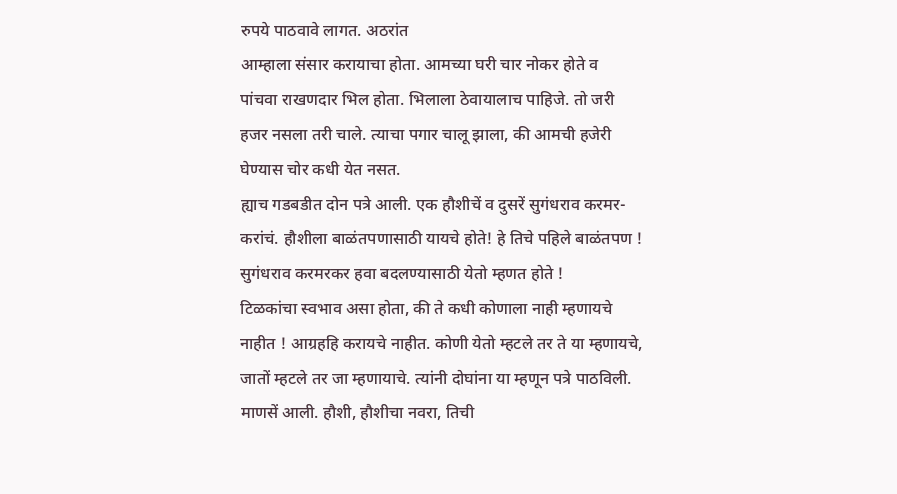रुपये पाठवावे लागत. अठरांत
आम्हाला संसार करायाचा होता. आमच्या घरी चार नोकर होते व
पांचवा राखणदार भिल होता. भिलाला ठेवायालाच पाहिजे. तो जरी
हजर नसला तरी चाले. त्याचा पगार चालू झाला, की आमची हजेरी
घेण्यास चोर कधी येत नसत.
ह्याच गडबडीत दोन पत्रे आली. एक हौशीचें व दुसरें सुगंधराव करमर-
करांचं. हौशीला बाळंतपणासाठी यायचे होते! हे तिचे पहिले बाळंतपण !
सुगंधराव करमरकर हवा बदलण्यासाठी येतो म्हणत होते !
टिळकांचा स्वभाव असा होता, की ते कधी कोणाला नाही म्हणायचे
नाहीत ! आग्रहहि करायचे नाहीत. कोणी येतो म्हटले तर ते या म्हणायचे,
जातों म्हटले तर जा म्हणायाचे. त्यांनी दोघांना या म्हणून पत्रे पाठविली.
माणसें आली. हौशी, हौशीचा नवरा, तिची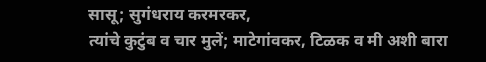सासू; सुगंधराय करमरकर,
त्यांचे कुटुंब व चार मुलें; माटेगांवकर, टिळक व मी अशी बारा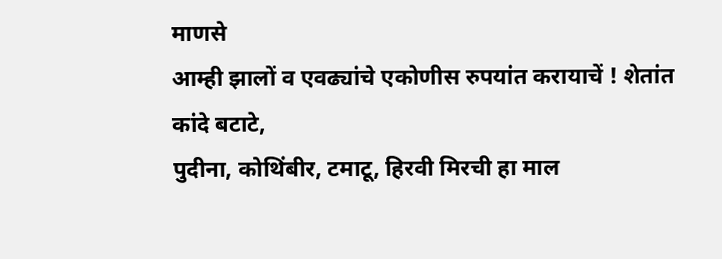माणसे
आम्ही झालों व एवढ्यांचे एकोणीस रुपयांत करायाचें ! शेतांत कांदे बटाटे,
पुदीना, कोथिंबीर, टमाटू, हिरवी मिरची हा माल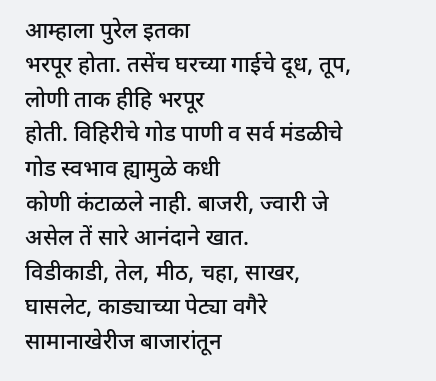आम्हाला पुरेल इतका
भरपूर होता. तसेंच घरच्या गाईचे दूध, तूप, लोणी ताक हीहि भरपूर
होती. विहिरीचे गोड पाणी व सर्व मंडळीचे गोड स्वभाव ह्यामुळे कधी
कोणी कंटाळले नाही. बाजरी, ज्वारी जे असेल तें सारे आनंदाने खात.
विडीकाडी, तेल, मीठ, चहा, साखर, घासलेट, काड्याच्या पेट्या वगैरे
सामानाखेरीज बाजारांतून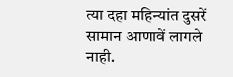त्या दहा महिन्यांत दुसरें सामान आणावें लागले नाही.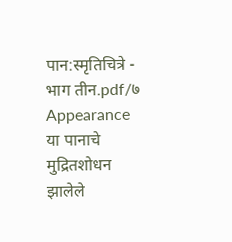पान:स्मृतिचित्रे - भाग तीन.pdf/७
Appearance
या पानाचे मुद्रितशोधन झालेले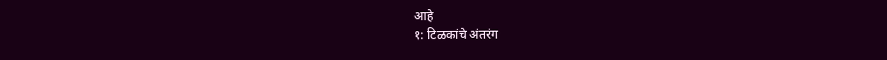आहे
१: टिळकांचे अंतरंग